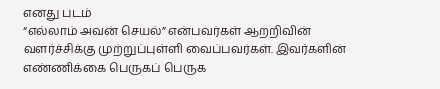எனது படம்
“எல்லாம் அவன் செயல்” என்பவர்கள் ஆறறிவின் வளர்ச்சிக்கு முற்றுப்புள்ளி வைப்பவர்கள். இவர்களின் எண்ணிக்கை பெருகப் பெருக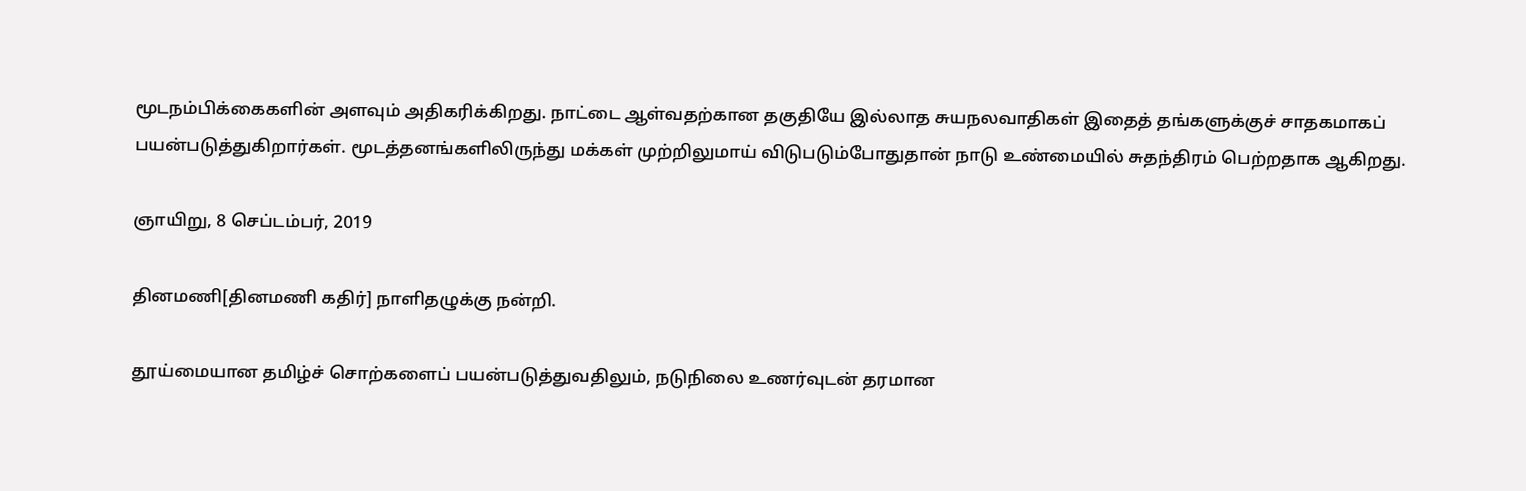மூடநம்பிக்கைகளின் அளவும் அதிகரிக்கிறது. நாட்டை ஆள்வதற்கான தகுதியே இல்லாத சுயநலவாதிகள் இதைத் தங்களுக்குச் சாதகமாகப் பயன்படுத்துகிறார்கள். மூடத்தனங்களிலிருந்து மக்கள் முற்றிலுமாய் விடுபடும்போதுதான் நாடு உண்மையில் சுதந்திரம் பெற்றதாக ஆகிறது.

ஞாயிறு, 8 செப்டம்பர், 2019

தினமணி[தினமணி கதிர்] நாளிதழுக்கு நன்றி.

தூய்மையான தமிழ்ச் சொற்களைப் பயன்படுத்துவதிலும், நடுநிலை உணர்வுடன் தரமான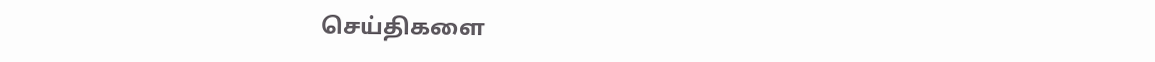செய்திகளை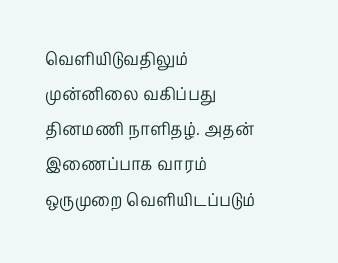வெளியிடுவதிலும் முன்னிலை வகிப்பது தினமணி நாளிதழ். அதன் இணைப்பாக வாரம் ஒருமுறை வெளியிடப்படும்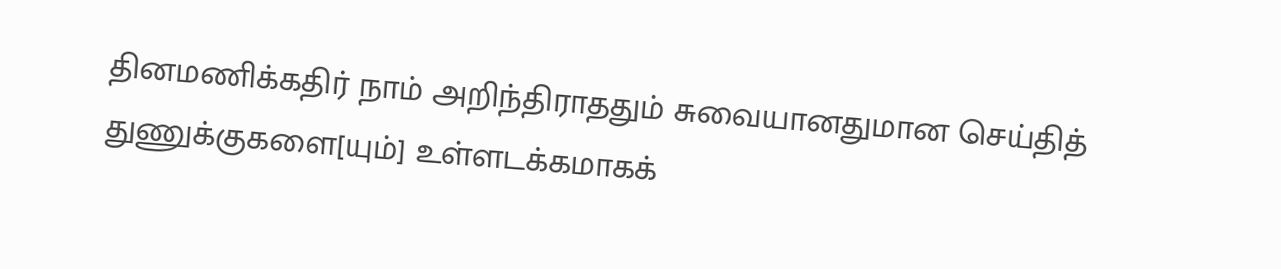தினமணிக்கதிர் நாம் அறிந்திராததும் சுவையானதுமான செய்தித் துணுக்குகளை[யும்] உள்ளடக்கமாகக்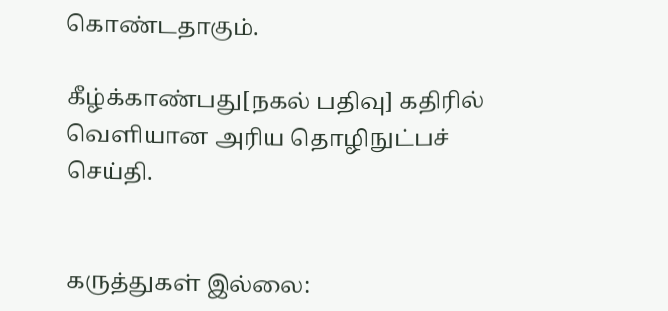கொண்டதாகும்.

கீழ்க்காண்பது[நகல் பதிவு] கதிரில் வெளியான அரிய தொழிநுட்பச் செய்தி.


கருத்துகள் இல்லை: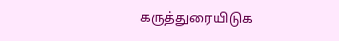கருத்துரையிடுக